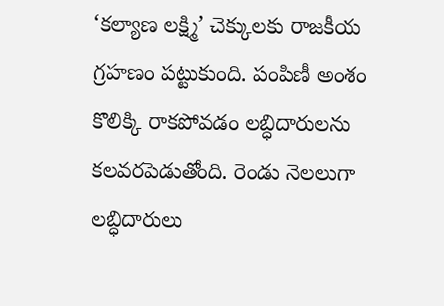‘కల్యాణ లక్ష్మి’ చెక్కులకు రాజకీయ గ్రహణం పట్టుకుంది. పంపిణీ అంశం కొలిక్కి రాకపోవడం లబ్ధిదారులను కలవరపెడుతోంది. రెండు నెలలుగా లబ్ధిదారులు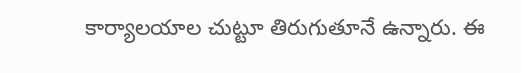కార్యాలయాల చుట్టూ తిరుగుతూనే ఉన్నారు. ఈ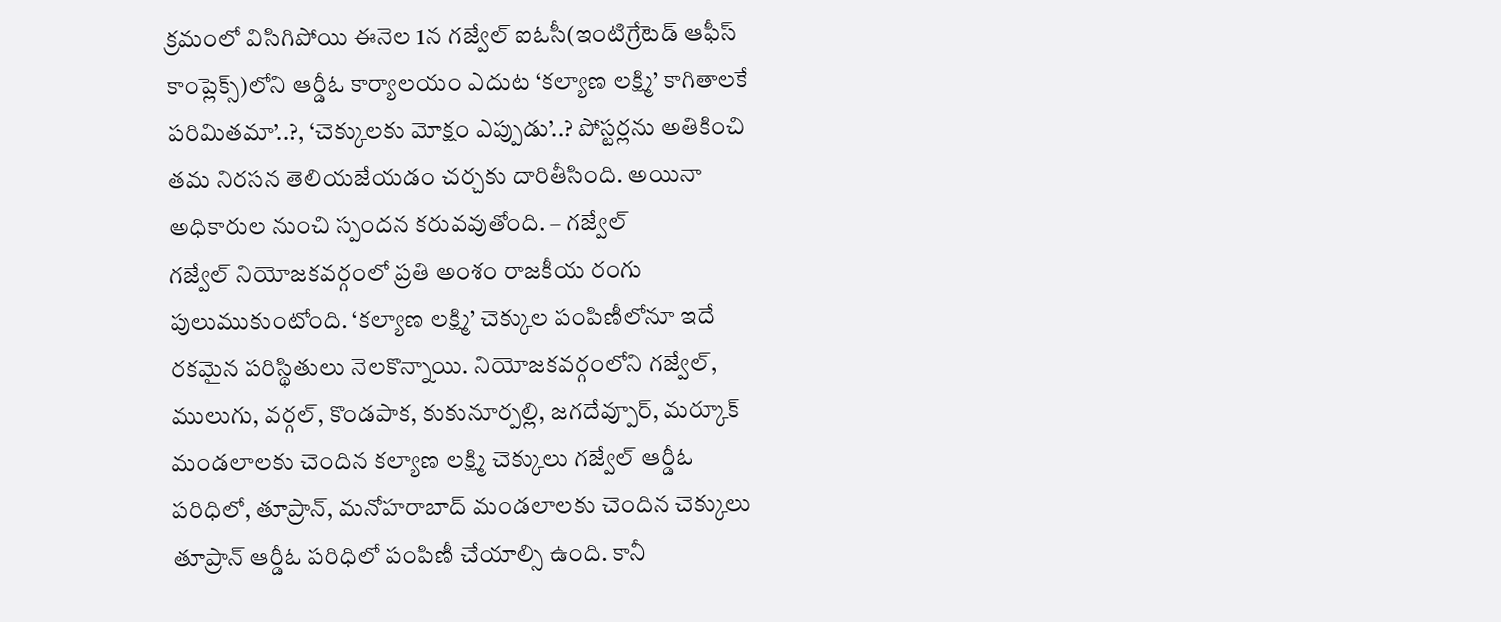క్రమంలో విసిగిపోయి ఈనెల 1న గజ్వేల్ ఐఓసీ(ఇంటిగ్రేటెడ్ ఆఫీస్ కాంప్లెక్స్)లోని ఆర్డీఓ కార్యాలయం ఎదుట ‘కల్యాణ లక్ష్మి’ కాగితాలకే పరిమితమా’..?, ‘చెక్కులకు మోక్షం ఎప్పుడు’..? పోస్టర్లను అతికించి తమ నిరసన తెలియజేయడం చర్చకు దారితీసింది. అయినా అధికారుల నుంచి స్పందన కరువవుతోంది. – గజ్వేల్
గజ్వేల్ నియోజకవర్గంలో ప్రతి అంశం రాజకీయ రంగు పులుముకుంటోంది. ‘కల్యాణ లక్ష్మి’ చెక్కుల పంపిణీలోనూ ఇదే రకమైన పరిస్థితులు నెలకొన్నాయి. నియోజకవర్గంలోని గజ్వేల్, ములుగు, వర్గల్, కొండపాక, కుకునూర్పల్లి, జగదేవ్పూర్, మర్కూక్ మండలాలకు చెందిన కల్యాణ లక్ష్మి చెక్కులు గజ్వేల్ ఆర్డీఓ పరిధిలో, తూప్రాన్, మనోహరాబాద్ మండలాలకు చెందిన చెక్కులు తూప్రాన్ ఆర్డీఓ పరిధిలో పంపిణీ చేయాల్సి ఉంది. కానీ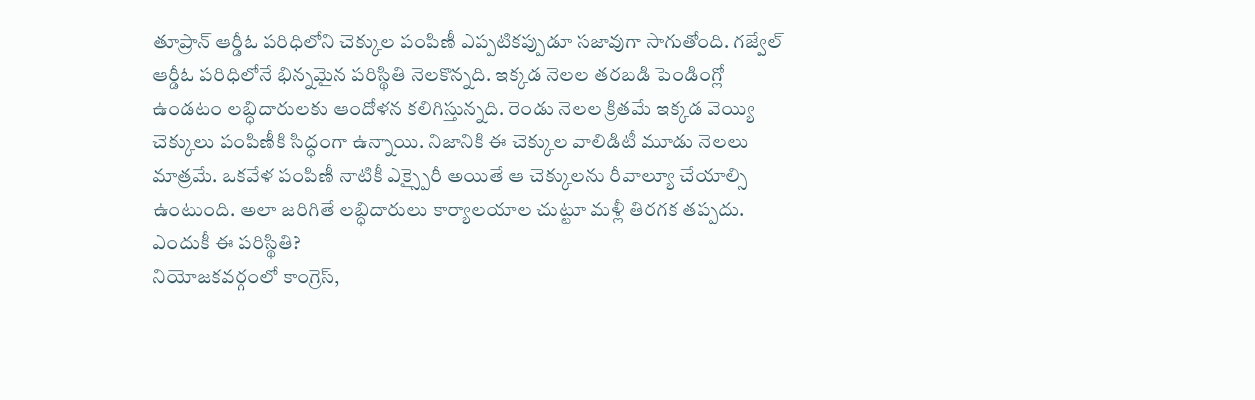తూప్రాన్ ఆర్డీఓ పరిధిలోని చెక్కుల పంపిణీ ఎప్పటికప్పుడూ సజావుగా సాగుతోంది. గజ్వేల్ ఆర్డీఓ పరిధిలోనే భిన్నమైన పరిస్థితి నెలకొన్నది. ఇక్కడ నెలల తరబడి పెండింగ్లో ఉండటం లబ్ధిదారులకు ఆందోళన కలిగిస్తున్నది. రెండు నెలల క్రితమే ఇక్కడ వెయ్యి చెక్కులు పంపిణీకి సిద్ధంగా ఉన్నాయి. నిజానికి ఈ చెక్కుల వాలిడిటీ మూడు నెలలు మాత్రమే. ఒకవేళ పంపిణీ నాటికీ ఎక్స్పైరీ అయితే ఆ చెక్కులను రీవాల్యూ చేయాల్సి ఉంటుంది. అలా జరిగితే లబ్ధిదారులు కార్యాలయాల చుట్టూ మళ్లీ తిరగక తప్పదు.
ఎందుకీ ఈ పరిస్థితి?
నియోజకవర్గంలో కాంగ్రెస్,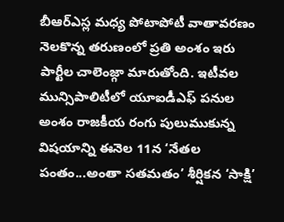బీఆర్ఎస్ల మధ్య పోటాపోటీ వాతావరణం నెలకొన్న తరుణంలో ప్రతి అంశం ఇరు పార్టీల చాలెంజ్గా మారుతోంది. ఇటీవల మున్సిపాలిటీలో యూఐడీఎఫ్ పనుల అంశం రాజకీయ రంగు పులుముకున్న విషయాన్ని ఈనెల 11న ‘నేతల పంతం...అంతా సతమతం’ శీర్షికన ‘సాక్షి’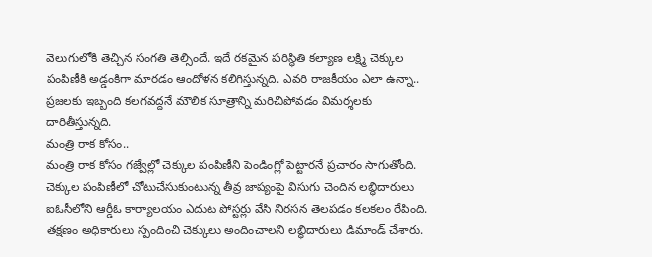వెలుగులోకి తెచ్చిన సంగతి తెల్సిందే. ఇదే రకమైన పరిస్థితి కల్యాణ లక్ష్మి చెక్కుల పంపిణీకి అడ్డంకిగా మారడం ఆందోళన కలిగిస్తున్నది. ఎవరి రాజకీయం ఎలా ఉన్నా.. ప్రజలకు ఇబ్బంది కలగవద్దనే మౌలిక సూత్రాన్ని మరిచిపోవడం విమర్శలకు దారితీస్తున్నది.
మంత్రి రాక కోసం..
మంత్రి రాక కోసం గజ్వేల్లో చెక్కుల పంపిణీని పెండింగ్లో పెట్టారనే ప్రచారం సాగుతోంది. చెక్కుల పంపిణీలో చోటుచేసుకుంటున్న తీవ్ర జాప్యంపై విసుగు చెందిన లబ్ధిదారులు ఐఓసీలోని ఆర్డీఓ కార్యాలయం ఎదుట పోస్టర్లు వేసి నిరసన తెలపడం కలకలం రేపింది. తక్షణం అధికారులు స్పందించి చెక్కులు అందించాలని లబ్ధిదారులు డిమాండ్ చేశారు.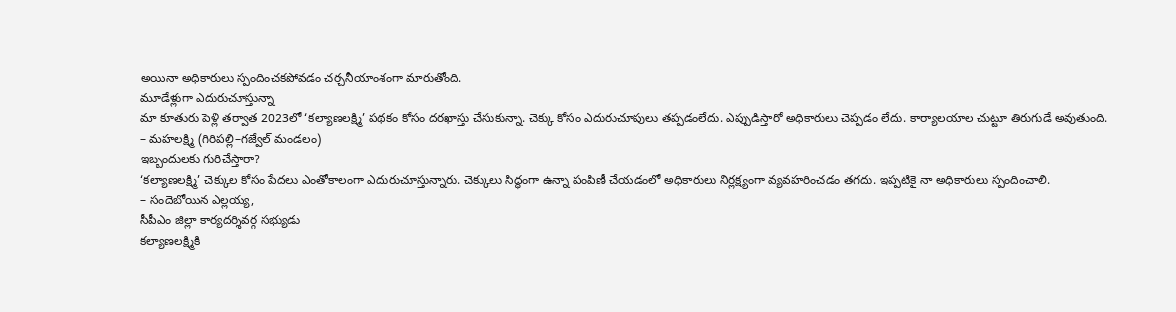అయినా అధికారులు స్పందించకపోవడం చర్చనీయాంశంగా మారుతోంది.
మూడేళ్లుగా ఎదురుచూస్తున్నా
మా కూతురు పెళ్లి తర్వాత 2023లో ‘కల్యాణలక్ష్మి’ పథకం కోసం దరఖాస్తు చేసుకున్నా. చెక్కు కోసం ఎదురుచూపులు తప్పడంలేదు. ఎప్పుడిస్తారో అధికారులు చెప్పడం లేదు. కార్యాలయాల చుట్టూ తిరుగుడే అవుతుంది.
– మహలక్ష్మి (గిరిపల్లి–గజ్వేల్ మండలం)
ఇబ్బందులకు గురిచేస్తారా?
‘కల్యాణలక్ష్మి’ చెక్కుల కోసం పేదలు ఎంతోకాలంగా ఎదురుచూస్తున్నారు. చెక్కులు సిద్ధంగా ఉన్నా పంపిణీ చేయడంలో అధికారులు నిర్లక్ష్యంగా వ్యవహరించడం తగదు. ఇప్పటికై నా అధికారులు స్పందించాలి.
– సందెబోయిన ఎల్లయ్య,
సీపీఎం జిల్లా కార్యదర్శివర్గ సభ్యుడు
కల్యాణలక్ష్మికి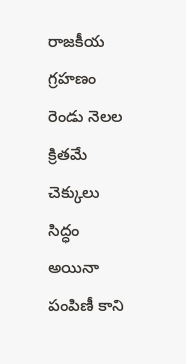రాజకీయ గ్రహణం
రెండు నెలల క్రితమే చెక్కులు సిద్ధం
అయినా పంపిణీ కాని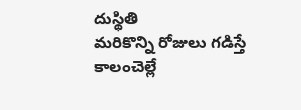దుస్థితి
మరికొన్ని రోజులు గడిస్తే
కాలంచెల్లే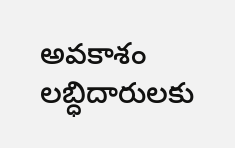అవకాశం
లబ్ధిదారులకు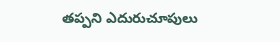తప్పని ఎదురుచూపులు